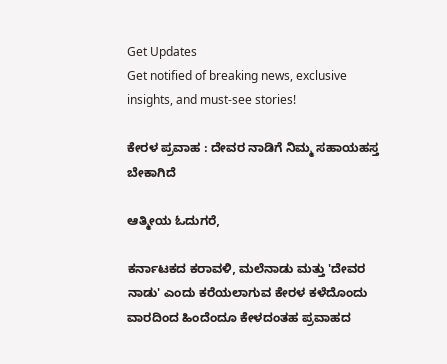Get Updates
Get notified of breaking news, exclusive insights, and must-see stories!

ಕೇರಳ ಪ್ರವಾಹ : ದೇವರ ನಾಡಿಗೆ ನಿಮ್ಮ ಸಹಾಯಹಸ್ತ ಬೇಕಾಗಿದೆ

ಆತ್ಮೀಯ ಓದುಗರೆ,

ಕರ್ನಾಟಕದ ಕರಾವಳಿ, ಮಲೆನಾಡು ಮತ್ತು 'ದೇವರ ನಾಡು' ಎಂದು ಕರೆಯಲಾಗುವ ಕೇರಳ ಕಳೆದೊಂದು ವಾರದಿಂದ ಹಿಂದೆಂದೂ ಕೇಳದಂತಹ ಪ್ರವಾಹದ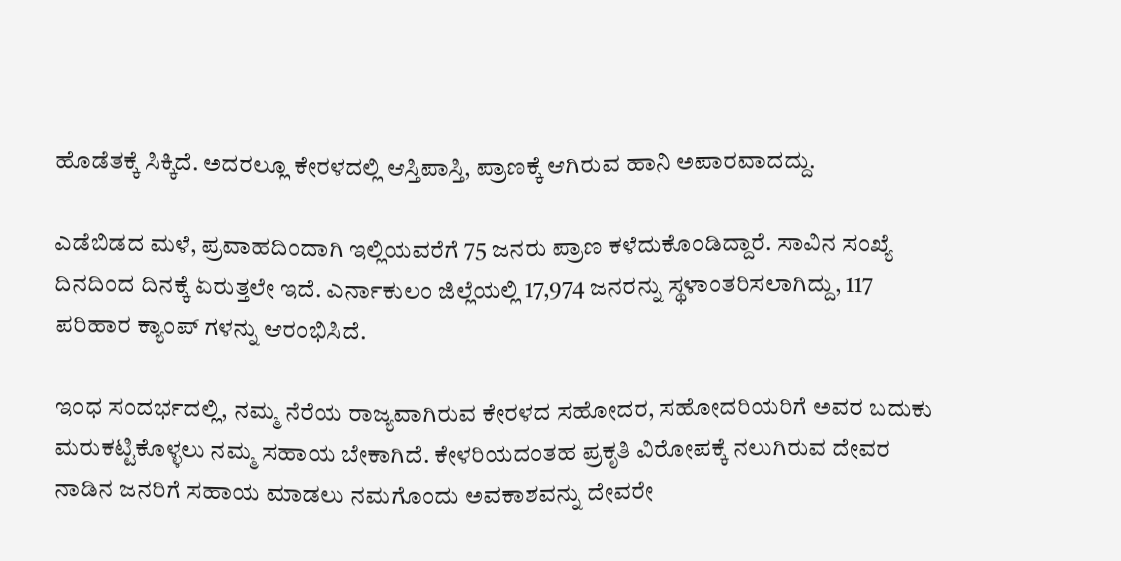ಹೊಡೆತಕ್ಕೆ ಸಿಕ್ಕಿದೆ. ಅದರಲ್ಲೂ ಕೇರಳದಲ್ಲಿ ಆಸ್ತಿಪಾಸ್ತಿ, ಪ್ರಾಣಕ್ಕೆ ಆಗಿರುವ ಹಾನಿ ಅಪಾರವಾದದ್ದು.

ಎಡೆಬಿಡದ ಮಳೆ, ಪ್ರವಾಹದಿಂದಾಗಿ ಇಲ್ಲಿಯವರೆಗೆ 75 ಜನರು ಪ್ರಾಣ ಕಳೆದುಕೊಂಡಿದ್ದಾರೆ. ಸಾವಿನ ಸಂಖ್ಯೆ ದಿನದಿಂದ ದಿನಕ್ಕೆ ಏರುತ್ತಲೇ ಇದೆ. ಎರ್ನಾಕುಲಂ ಜಿಲ್ಲೆಯಲ್ಲಿ 17,974 ಜನರನ್ನು ಸ್ಥಳಾಂತರಿಸಲಾಗಿದ್ದು, 117 ಪರಿಹಾರ ಕ್ಯಾಂಪ್ ಗಳನ್ನು ಆರಂಭಿಸಿದೆ.

ಇಂಧ ಸಂದರ್ಭದಲ್ಲಿ, ನಮ್ಮ ನೆರೆಯ ರಾಜ್ಯವಾಗಿರುವ ಕೇರಳದ ಸಹೋದರ, ಸಹೋದರಿಯರಿಗೆ ಅವರ ಬದುಕು ಮರುಕಟ್ಟಿಕೊಳ್ಳಲು ನಮ್ಮ ಸಹಾಯ ಬೇಕಾಗಿದೆ. ಕೇಳರಿಯದಂತಹ ಪ್ರಕೃತಿ ವಿರೋಪಕ್ಕೆ ನಲುಗಿರುವ ದೇವರ ನಾಡಿನ ಜನರಿಗೆ ಸಹಾಯ ಮಾಡಲು ನಮಗೊಂದು ಅವಕಾಶವನ್ನು ದೇವರೇ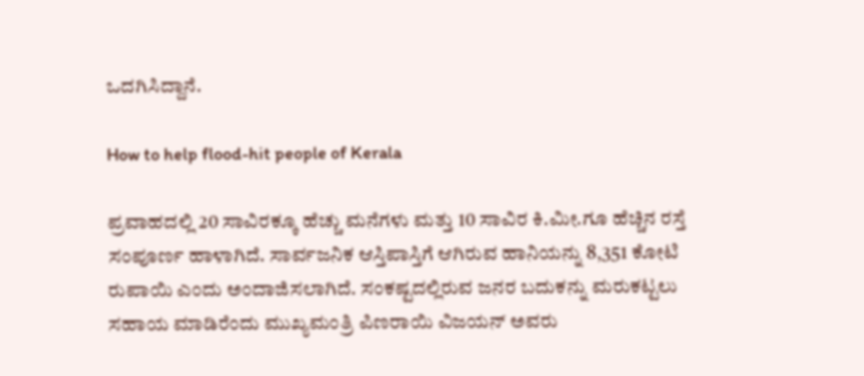ಒದಗಿಸಿದ್ದಾನೆ.

How to help flood-hit people of Kerala

ಪ್ರವಾಹದಲ್ಲಿ 20 ಸಾವಿರಕ್ಕೂ ಹೆಚ್ಚು ಮನೆಗಳು ಮತ್ತು 10 ಸಾವಿರ ಕಿ.ಮೀ.ಗೂ ಹೆಚ್ಚಿನ ರಸ್ತೆ ಸಂಪೂರ್ಣ ಹಾಳಾಗಿದೆ. ಸಾರ್ವಜನಿಕ ಆಸ್ತಿಪಾಸ್ತಿಗೆ ಆಗಿರುವ ಹಾನಿಯನ್ನು 8,351 ಕೋಟಿ ರುಪಾಯಿ ಎಂದು ಅಂದಾಜಿಸಲಾಗಿದೆ. ಸಂಕಷ್ಟದಲ್ಲಿರುವ ಜನರ ಬದುಕನ್ನು ಮರುಕಟ್ಟಲು ಸಹಾಯ ಮಾಡಿರೆಂದು ಮುಖ್ಯಮಂತ್ರಿ ಪಿಣರಾಯಿ ವಿಜಯನ್ ಅವರು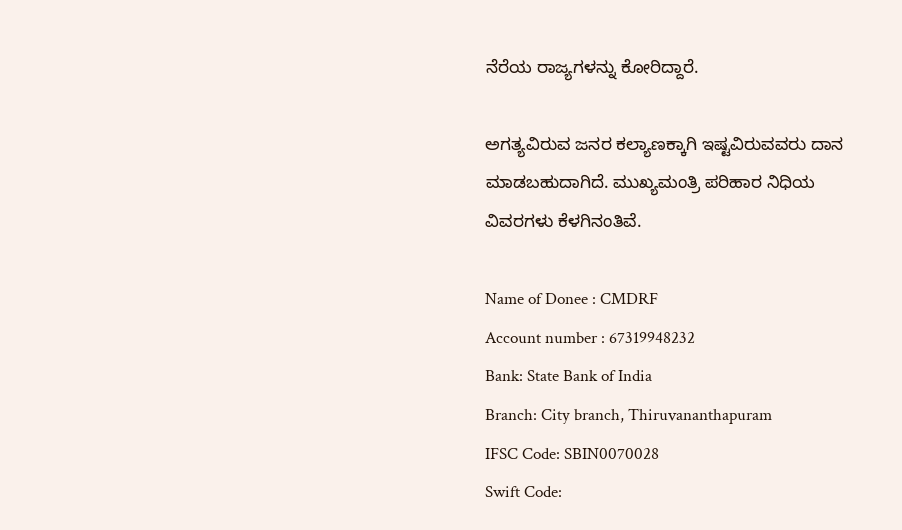ನೆರೆಯ ರಾಜ್ಯಗಳನ್ನು ಕೋರಿದ್ದಾರೆ.

ಅಗತ್ಯವಿರುವ ಜನರ ಕಲ್ಯಾಣಕ್ಕಾಗಿ ಇಷ್ಟವಿರುವವರು ದಾನ ಮಾಡಬಹುದಾಗಿದೆ. ಮುಖ್ಯಮಂತ್ರಿ ಪರಿಹಾರ ನಿಧಿಯ ವಿವರಗಳು ಕೆಳಗಿನಂತಿವೆ.

Name of Donee : CMDRF
Account number : 67319948232
Bank: State Bank of India
Branch: City branch, Thiruvananthapuram
IFSC Code: SBIN0070028
Swift Code: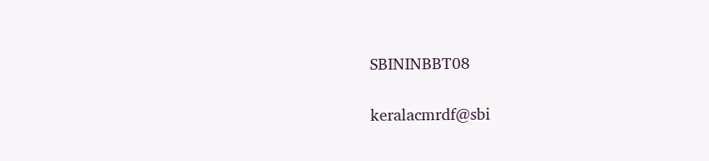SBININBBT08

keralacmrdf@sbi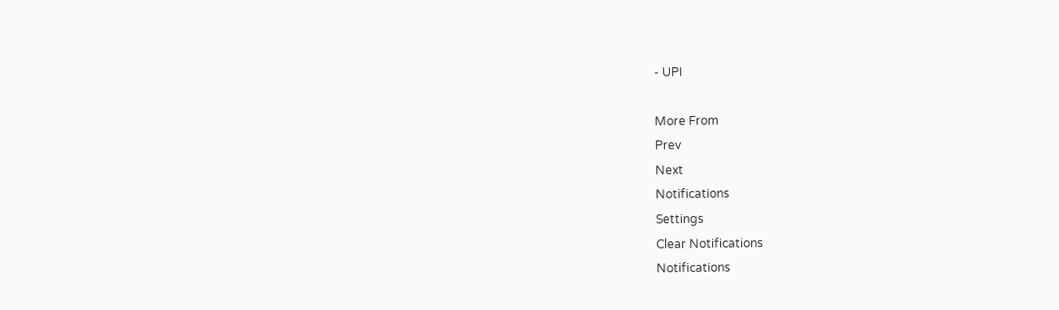- UPI

More From
Prev
Next
Notifications
Settings
Clear Notifications
Notifications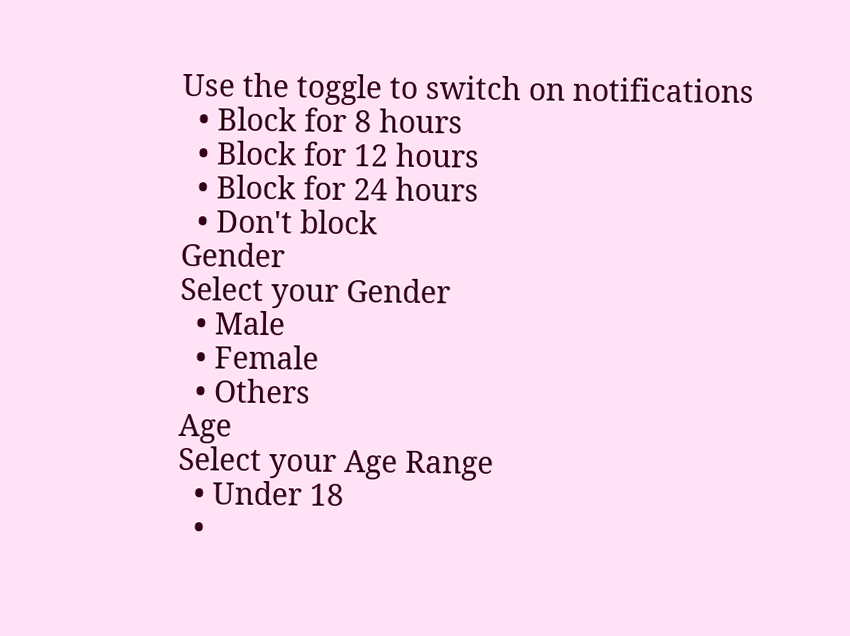Use the toggle to switch on notifications
  • Block for 8 hours
  • Block for 12 hours
  • Block for 24 hours
  • Don't block
Gender
Select your Gender
  • Male
  • Female
  • Others
Age
Select your Age Range
  • Under 18
  •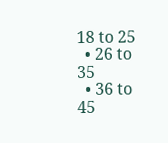18 to 25
  • 26 to 35
  • 36 to 45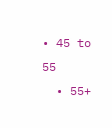• 45 to 55
  • 55+